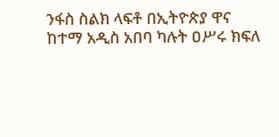ንፋስ ስልክ ላፍቶ በኢትዮጵያ ዋና ከተማ አዲስ አበባ ካሉት ዐሥሩ ክፍለ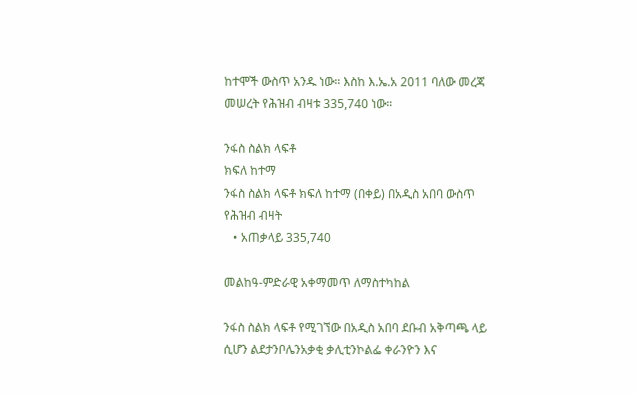ከተሞች ውስጥ አንዱ ነው። እስከ እ.ኤ.አ 2011 ባለው መረጃ መሠረት የሕዝብ ብዛቱ 335,740 ነው።

ንፋስ ስልክ ላፍቶ
ክፍለ ከተማ
ንፋስ ስልክ ላፍቶ ክፍለ ከተማ (በቀይ) በአዲስ አበባ ውስጥ
የሕዝብ ብዛት
   • አጠቃላይ 335,740

መልከዓ-ምድራዊ አቀማመጥ ለማስተካከል

ንፋስ ስልክ ላፍቶ የሚገኘው በአዲስ አበባ ደቡብ አቅጣጫ ላይ ሲሆን ልደታንቦሌንአቃቂ ቃሊቲንኮልፌ ቀራንዮን እና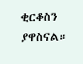ቂርቆስን ያዋስናል።